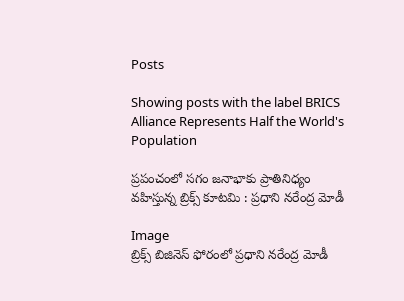Posts

Showing posts with the label BRICS Alliance Represents Half the World's Population

ప్రపంచంలో సగం జనాభాకు ప్రాతినిధ్యం వహిస్తున్న బ్రిక్స్‌ కూటమి : ప్రధాని నరేంద్ర మోడీ

Image
బ్రిక్స్‌ బిజినెస్‌ ఫోరంలో ప్రధాని నరేంద్ర మోడీ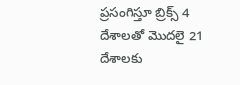ప్రసంగిస్తూ బ్రిక్స్‌ 4 దేశాలతో మొదలై 21 దేశాలకు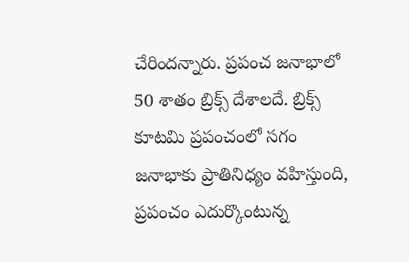చేరిందన్నారు. ప్రపంచ జనాభాలో 50 శాతం బ్రిక్స్‌ దేశాలదే. బ్రిక్స్‌ కూటమి ప్రపంచంలో సగం జనాభాకు ప్రాతినిధ్యం వహిస్తుంది, ప్రపంచం ఎదుర్కొంటున్న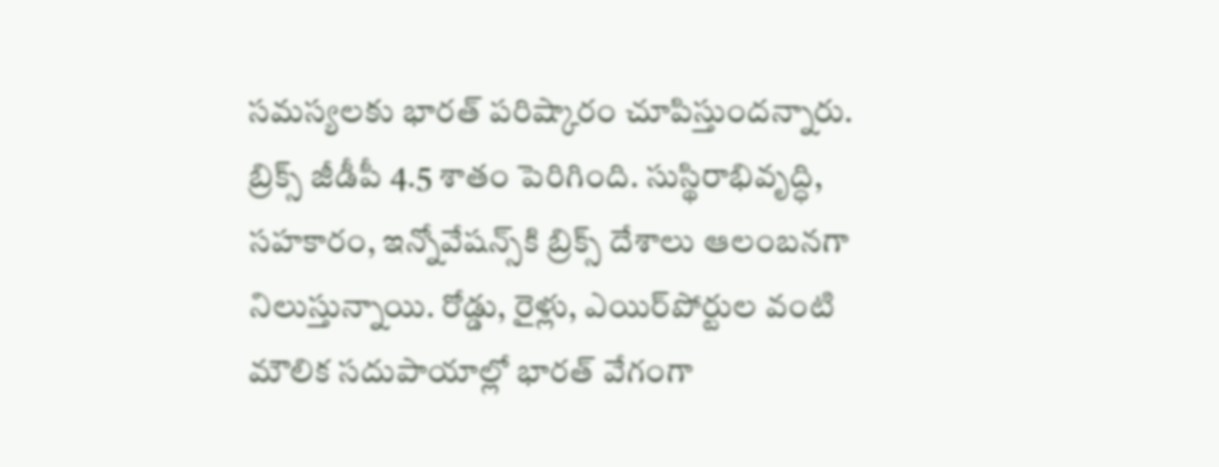సమస్యలకు భారత్‌ పరిష్కారం చూపిస్తుందన్నారు. బ్రిక్స్‌ జీడీపీ 4.5 శాతం పెరిగింది. సుస్థిరాభివృద్ధి, సహకారం, ఇన్నోవేషన్స్‌కి బ్రిక్స్‌ దేశాలు ఆలంబనగా నిలుస్తున్నాయి. రోడ్డు, రైళ్లు, ఎయిర్‌పోర్టుల వంటి మౌలిక సదుపాయాల్లో భారత్‌ వేగంగా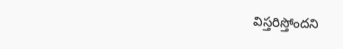విస్తరిస్తోందని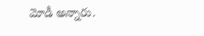మోడీ అన్నారు.